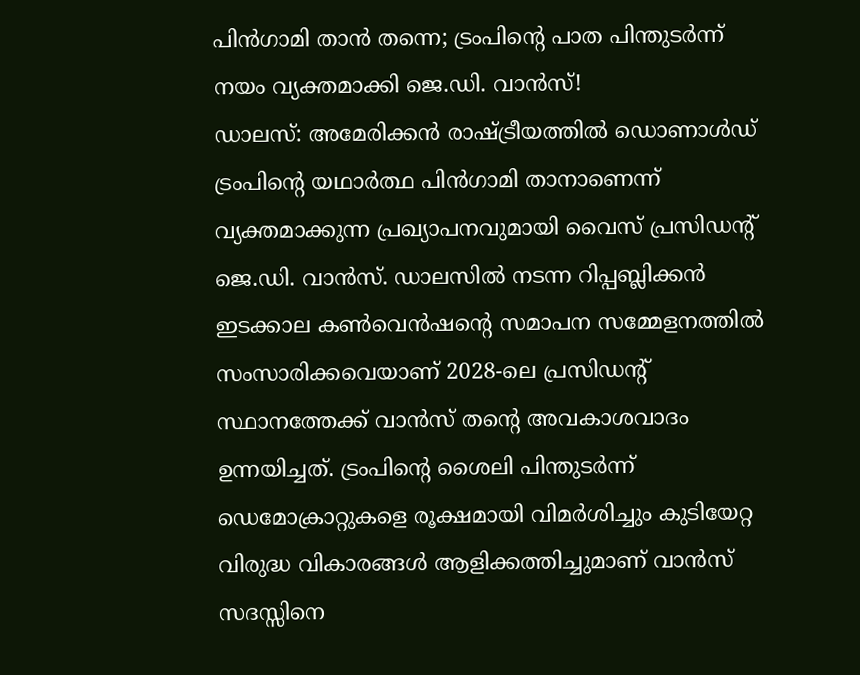പിൻഗാമി താൻ തന്നെ; ട്രംപിന്റെ പാത പിന്തുടർന്ന് നയം വ്യക്തമാക്കി ജെ.ഡി. വാൻസ്!
ഡാലസ്: അമേരിക്കൻ രാഷ്ട്രീയത്തിൽ ഡൊണാൾഡ് ട്രംപിന്റെ യഥാർത്ഥ പിൻഗാമി താനാണെന്ന് വ്യക്തമാക്കുന്ന പ്രഖ്യാപനവുമായി വൈസ് പ്രസിഡന്റ് ജെ.ഡി. വാൻസ്. ഡാലസിൽ നടന്ന റിപ്പബ്ലിക്കൻ ഇടക്കാല കൺവെൻഷന്റെ സമാപന സമ്മേളനത്തിൽ സംസാരിക്കവെയാണ് 2028-ലെ പ്രസിഡന്റ് സ്ഥാനത്തേക്ക് വാൻസ് തന്റെ അവകാശവാദം ഉന്നയിച്ചത്. ട്രംപിന്റെ ശൈലി പിന്തുടർന്ന് ഡെമോക്രാറ്റുകളെ രൂക്ഷമായി വിമർശിച്ചും കുടിയേറ്റ വിരുദ്ധ വികാരങ്ങൾ ആളിക്കത്തിച്ചുമാണ് വാൻസ് സദസ്സിനെ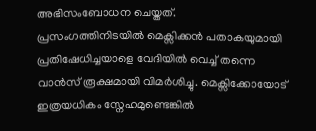അഭിസംബോധന ചെയ്തത്.
പ്രസംഗത്തിനിടയിൽ മെക്സിക്കൻ പതാകയുമായി പ്രതിഷേധിച്ചയാളെ വേദിയിൽ വെച്ച് തന്നെ വാൻസ് രൂക്ഷമായി വിമർശിച്ചു. മെക്സിക്കോയോട് ഇത്രയധികം സ്നേഹമുണ്ടെങ്കിൽ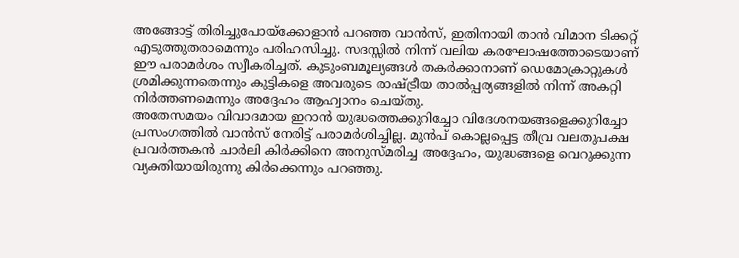അങ്ങോട്ട് തിരിച്ചുപോയ്ക്കോളാൻ പറഞ്ഞ വാൻസ്, ഇതിനായി താൻ വിമാന ടിക്കറ്റ് എടുത്തുതരാമെന്നും പരിഹസിച്ചു. സദസ്സിൽ നിന്ന് വലിയ കരഘോഷത്തോടെയാണ് ഈ പരാമർശം സ്വീകരിച്ചത്. കുടുംബമൂല്യങ്ങൾ തകർക്കാനാണ് ഡെമോക്രാറ്റുകൾ ശ്രമിക്കുന്നതെന്നും കുട്ടികളെ അവരുടെ രാഷ്ട്രീയ താൽപ്പര്യങ്ങളിൽ നിന്ന് അകറ്റി നിർത്തണമെന്നും അദ്ദേഹം ആഹ്വാനം ചെയ്തു.
അതേസമയം വിവാദമായ ഇറാൻ യുദ്ധത്തെക്കുറിച്ചോ വിദേശനയങ്ങളെക്കുറിച്ചോ പ്രസംഗത്തിൽ വാൻസ് നേരിട്ട് പരാമർശിച്ചില്ല. മുൻപ് കൊല്ലപ്പെട്ട തീവ്ര വലതുപക്ഷ പ്രവർത്തകൻ ചാർലി കിർക്കിനെ അനുസ്മരിച്ച അദ്ദേഹം, യുദ്ധങ്ങളെ വെറുക്കുന്ന വ്യക്തിയായിരുന്നു കിർക്കെന്നും പറഞ്ഞു.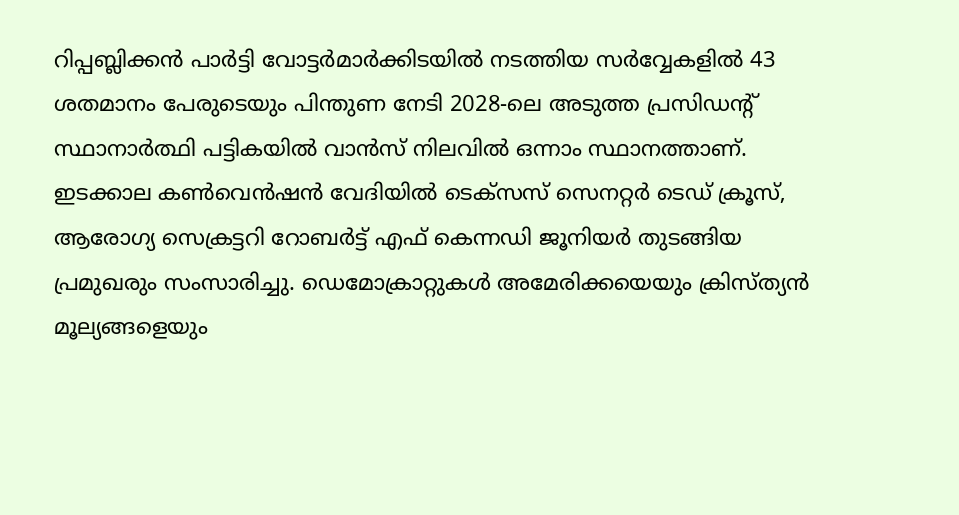റിപ്പബ്ലിക്കൻ പാർട്ടി വോട്ടർമാർക്കിടയിൽ നടത്തിയ സർവ്വേകളിൽ 43 ശതമാനം പേരുടെയും പിന്തുണ നേടി 2028-ലെ അടുത്ത പ്രസിഡന്റ് സ്ഥാനാർത്ഥി പട്ടികയിൽ വാൻസ് നിലവിൽ ഒന്നാം സ്ഥാനത്താണ്.
ഇടക്കാല കൺവെൻഷൻ വേദിയിൽ ടെക്സസ് സെനറ്റർ ടെഡ് ക്രൂസ്, ആരോഗ്യ സെക്രട്ടറി റോബർട്ട് എഫ് കെന്നഡി ജൂനിയർ തുടങ്ങിയ പ്രമുഖരും സംസാരിച്ചു. ഡെമോക്രാറ്റുകൾ അമേരിക്കയെയും ക്രിസ്ത്യൻ മൂല്യങ്ങളെയും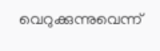വെറുക്കുന്നുവെന്ന്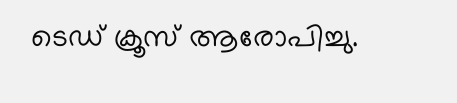ടെഡ് ക്രൂസ് ആരോപിച്ചു.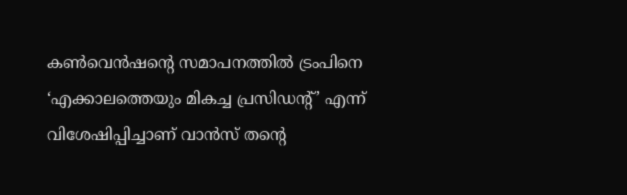കൺവെൻഷന്റെ സമാപനത്തിൽ ട്രംപിനെ ‘എക്കാലത്തെയും മികച്ച പ്രസിഡന്റ്’ എന്ന് വിശേഷിപ്പിച്ചാണ് വാൻസ് തന്റെ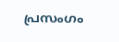പ്രസംഗം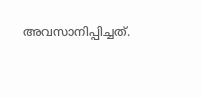അവസാനിപ്പിച്ചത്.